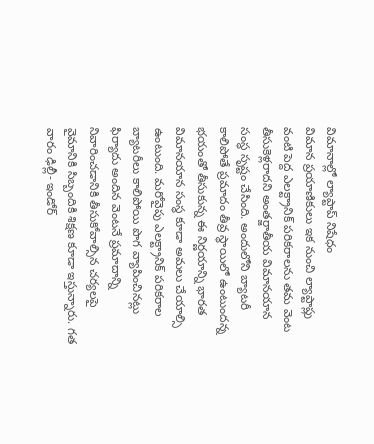విమానాల్లో ల్యాప్టాప్ నిషేధం
విమాన ప్రయాణికులు ఇక నుంచి ల్యాప్టాప్లు వంటి పెద్ద ఎలక్ట్రానిక్ పరికరాలను తమ వెంట తీసుకెళ్లరాదని అంతర్జాతీయ విమానయాన సంస్థ సృష్టం చేసింది. అందులోని బ్యాటరీ కాలిపోతే ప్రమాదం తీవ్ర స్థాయిలో ఉంటుందన్న భయంతో తీసుకున్న ఈ నిర్ణయాన్ని భారత విమానయాన సంస్థ కూడా అమలు చేయాల్సి ఉంటుంది. మరోవైపు ఎలక్ట్రానిక్ పరికరాల బ్యాటరీలు కాలిపోయి పొగ వ్యాపించినట్లు ఫిర్యాదు అందిన వెంటనే ప్రమాదాన్ని నివారించడానికి తీసుకోవాల్సిన చర్యలపై వైమానికి సిబ్బందికి శిక్షణ కూడా ఇస్తున్నారు. గత వారం ఢిల్లీ- ఇండోర్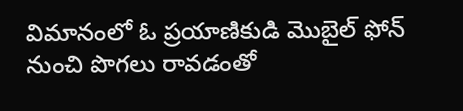విమానంలో ఓ ప్రయాణికుడి మొబైల్ ఫోన్ నుంచి పొగలు రావడంతో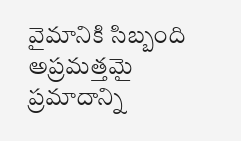వైమానికి సిబ్బంది అప్రమత్తమై ప్రమాదాన్ని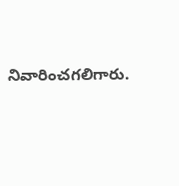నివారించగలిగారు.